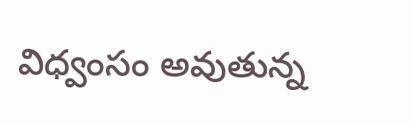విధ్వంసం అవుతున్న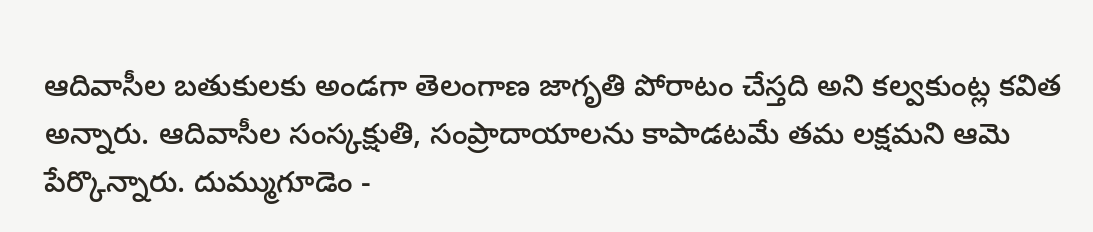ఆదివాసీల బతుకులకు అండగా తెలంగాణ జాగృతి పోరాటం చేస్తది అని కల్వకుంట్ల కవిత అన్నారు. ఆదివాసీల సంస్కక్షుతి, సంప్రాదాయాలను కాపాడటమే తమ లక్షమని ఆమె పేర్కొన్నారు. దుమ్ముగూడెం -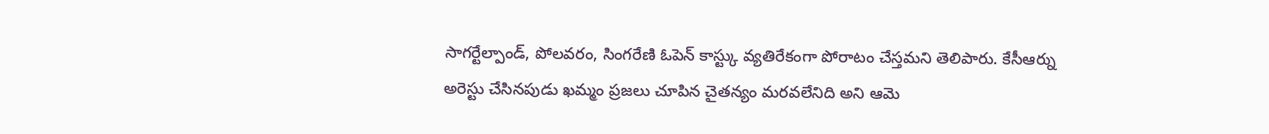సాగర్టేల్పాండ్, పోలవరం, సింగరేణి ఓపెన్ కాస్ట్కు వ్యతిరేకంగా పోరాటం చేస్తమని తెలిపారు. కేసీఆర్ను అరెస్టు చేసినపుడు ఖమ్మం ప్రజలు చూపిన చైతన్యం మరవలేనిది అని ఆమె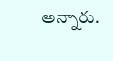అన్నారు.